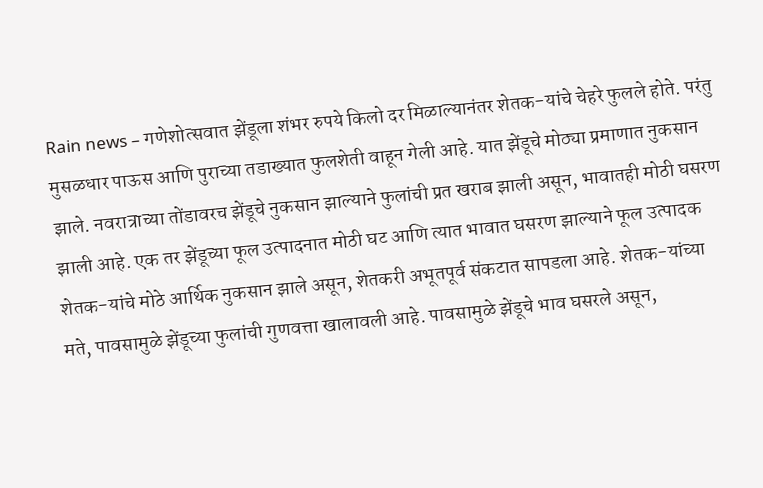Rain news – गणेशोत्सवात झेंडूला शंभर रुपये किलो दर मिळाल्यानंतर शेतक-यांचे चेहरे फुलले होते. परंतु मुसळधार पाऊस आणि पुराच्या तडाख्यात फुलशेती वाहून गेली आहे. यात झेंडूचे मोठ्या प्रमाणात नुकसान झाले. नवरात्राच्या तोंडावरच झेंडूचे नुकसान झाल्याने फुलांची प्रत खराब झाली असून, भावातही मोठी घसरण झाली आहे. एक तर झेंडूच्या फूल उत्पादनात मोठी घट आणि त्यात भावात घसरण झाल्याने फूल उत्पादक शेतक-यांचे मोठे आर्थिक नुकसान झाले असून, शेतकरी अभूतपूर्व संकटात सापडला आहे. शेतक-यांच्या मते, पावसामुळे झेंडूच्या फुलांची गुणवत्ता खालावली आहे. पावसामुळे झेंडूचे भाव घसरले असून,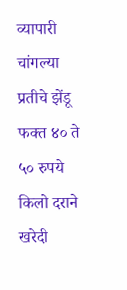व्यापारी चांगल्या प्रतीचे झेंडू फक्त ४० ते ५० रुपये किलो दराने खरेदी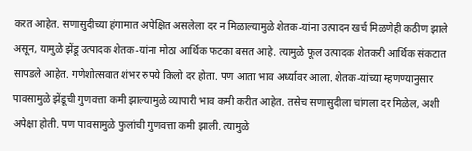करत आहेत. सणासुदीच्या हंगामात अपेक्षित असलेला दर न मिळाल्यामुळे शेतक-यांना उत्पादन खर्च मिळणेही कठीण झाले असून, यामुळे झेंडू उत्पादक शेतक-यांना मोठा आर्थिक फटका बसत आहे. त्यामुळे फूल उत्पादक शेतकरी आर्थिक संकटात सापडले आहेत. गणेशोत्सवात शंभर रुपये किलो दर होता. पण आता भाव अर्ध्यावर आला. शेतक-यांच्या म्हणण्यानुसार पावसामुळे झेंडूची गुणवत्ता कमी झाल्यामुळे व्यापारी भाव कमी करीत आहेत. तसेच सणासुदीला चांगला दर मिळेल, अशी अपेक्षा होती. पण पावसामुळे फुलांची गुणवत्ता कमी झाली. त्यामुळे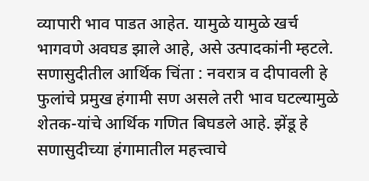व्यापारी भाव पाडत आहेत. यामुळे यामुळे खर्च भागवणे अवघड झाले आहे, असे उत्पादकांनी म्हटले. सणासुदीतील आर्थिक चिंता : नवरात्र व दीपावली हे फुलांचे प्रमुख हंगामी सण असले तरी भाव घटल्यामुळे शेतक-यांचे आर्थिक गणित बिघडले आहे. झेंडू हे सणासुदीच्या हंगामातील महत्त्वाचे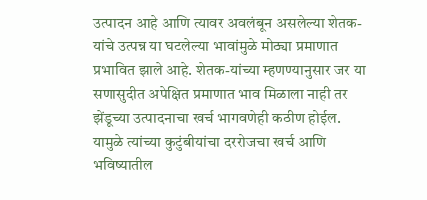उत्पादन आहे आणि त्यावर अवलंबून असलेल्या शेतक-यांचे उत्पन्न या घटलेल्या भावांमुळे मोठ्या प्रमाणात प्रभावित झाले आहे. शेतक-यांच्या म्हणण्यानुसार जर या सणासुदीत अपेक्षित प्रमाणात भाव मिळाला नाही तर झेंडूच्या उत्पादनाचा खर्च भागवणेही कठीण होईल. यामुळे त्यांच्या कुटुंबीयांचा दररोजचा खर्च आणि भविष्यातील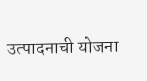उत्पादनाची योजना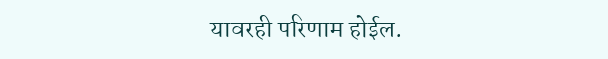यावरही परिणाम होईल.